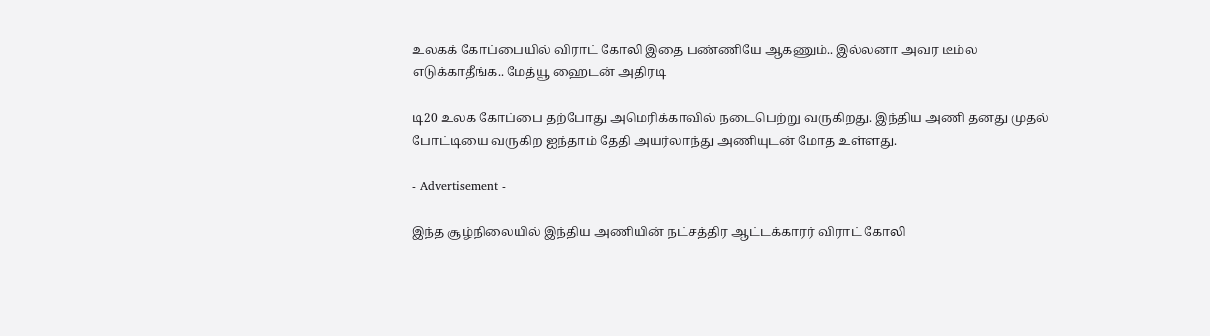உலகக் கோப்பையில் விராட் கோலி இதை பண்ணியே ஆகணும்.. இல்லனா அவர டீம்ல எடுக்காதீங்க.. மேத்யூ ஹைடன் அதிரடி

டி20 உலக கோப்பை தற்போது அமெரிக்காவில் நடைபெற்று வருகிறது. இந்திய அணி தனது முதல் போட்டியை வருகிற ஐந்தாம் தேதி அயர்லாந்து அணியுடன் மோத உள்ளது.

- Advertisement -

இந்த சூழ்நிலையில் இந்திய அணியின் நட்சத்திர ஆட்டக்காரர் விராட் கோலி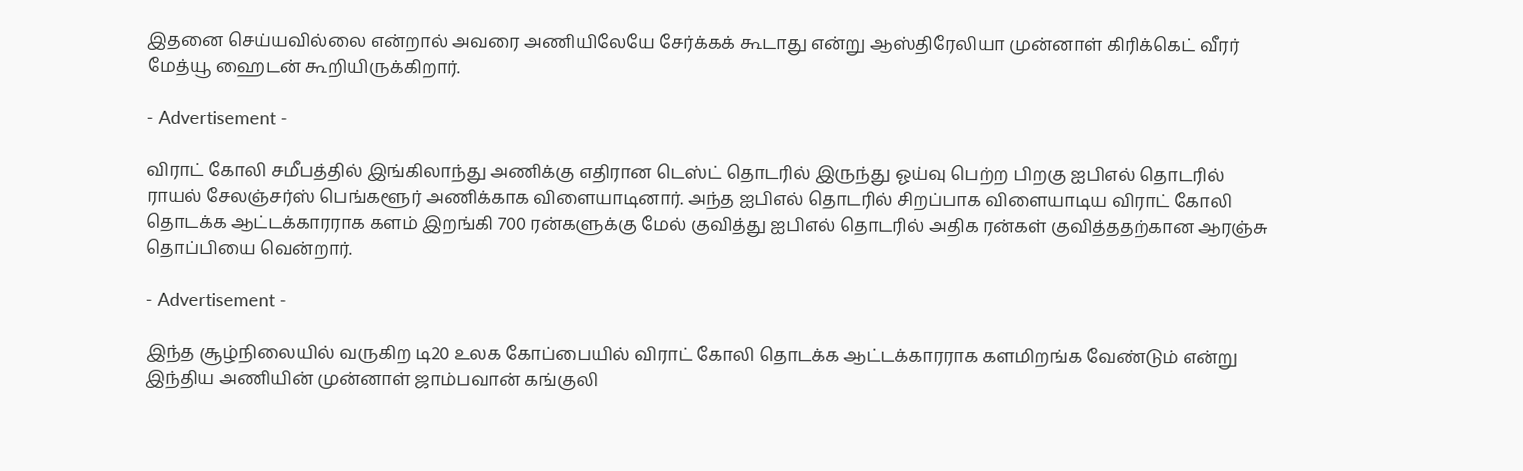இதனை செய்யவில்லை என்றால் அவரை அணியிலேயே சேர்க்கக் கூடாது என்று ஆஸ்திரேலியா முன்னாள் கிரிக்கெட் வீரர் மேத்யூ ஹைடன் கூறியிருக்கிறார்.

- Advertisement -

விராட் கோலி சமீபத்தில் இங்கிலாந்து அணிக்கு எதிரான டெஸ்ட் தொடரில் இருந்து ஓய்வு பெற்ற பிறகு ஐபிஎல் தொடரில் ராயல் சேலஞ்சர்ஸ் பெங்களூர் அணிக்காக விளையாடினார். அந்த ஐபிஎல் தொடரில் சிறப்பாக விளையாடிய விராட் கோலி தொடக்க ஆட்டக்காரராக களம் இறங்கி 700 ரன்களுக்கு மேல் குவித்து ஐபிஎல் தொடரில் அதிக ரன்கள் குவித்ததற்கான ஆரஞ்சு தொப்பியை வென்றார்.

- Advertisement -

இந்த சூழ்நிலையில் வருகிற டி20 உலக கோப்பையில் விராட் கோலி தொடக்க ஆட்டக்காரராக களமிறங்க வேண்டும் என்று இந்திய அணியின் முன்னாள் ஜாம்பவான் கங்குலி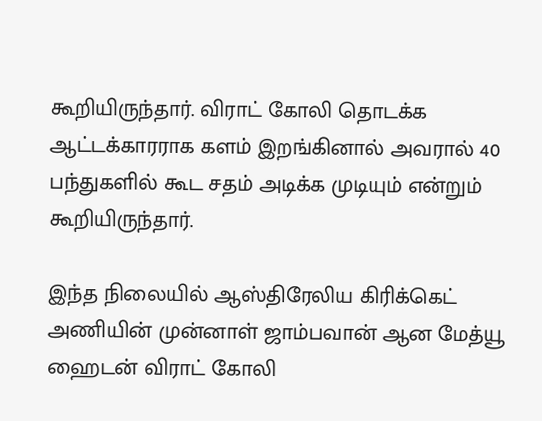கூறியிருந்தார். விராட் கோலி தொடக்க ஆட்டக்காரராக களம் இறங்கினால் அவரால் 40 பந்துகளில் கூட சதம் அடிக்க முடியும் என்றும் கூறியிருந்தார்.

இந்த நிலையில் ஆஸ்திரேலிய கிரிக்கெட் அணியின் முன்னாள் ஜாம்பவான் ஆன மேத்யூ ஹைடன் விராட் கோலி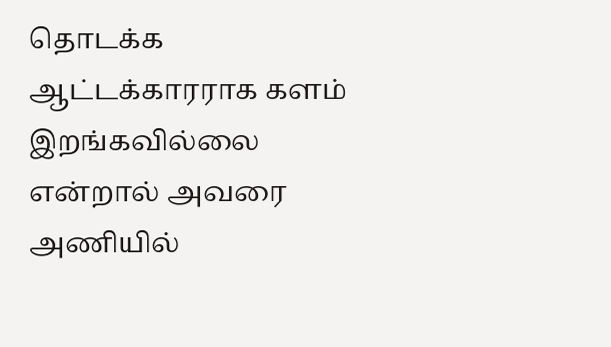தொடக்க ஆட்டக்காரராக களம் இறங்கவில்லை என்றால் அவரை அணியில்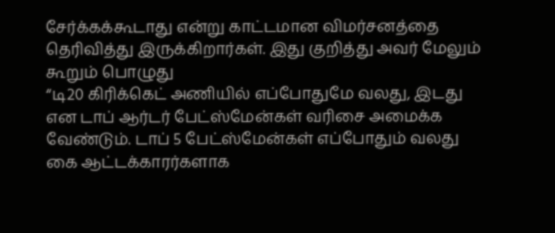சேர்க்கக்கூடாது என்று காட்டமான விமர்சனத்தை தெரிவித்து இருக்கிறார்கள். இது குறித்து அவர் மேலும் கூறும் பொழுது
“டி20 கிரிக்கெட் அணியில் எப்போதுமே வலது, இடது என டாப் ஆர்டர் பேட்ஸ்மேன்கள் வரிசை அமைக்க வேண்டும். டாப் 5 பேட்ஸ்மேன்கள் எப்போதும் வலது கை ஆட்டக்காரர்களாக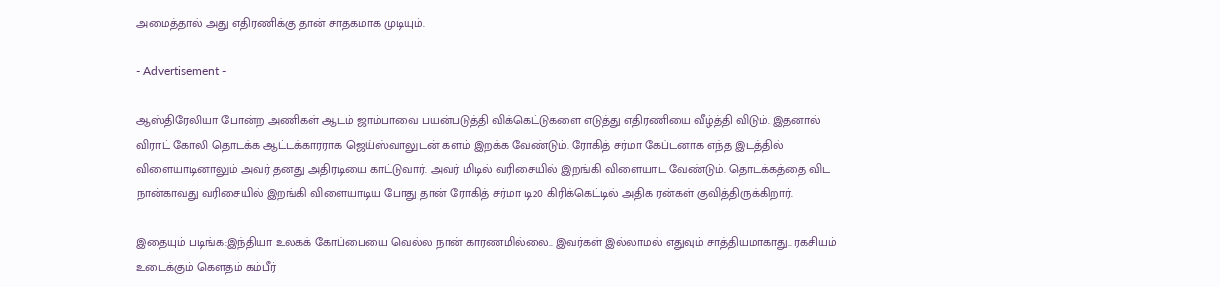அமைத்தால் அது எதிரணிக்கு தான் சாதகமாக முடியும்.

- Advertisement -

ஆஸ்திரேலியா போன்ற அணிகள் ஆடம் ஜாம்பாவை பயன்படுத்தி விக்கெட்டுகளை எடுத்து எதிரணியை வீழ்த்தி விடும். இதனால் விராட் கோலி தொடக்க ஆட்டக்காரராக ஜெய்ஸ்வாலுடன் களம் இறக்க வேண்டும். ரோகித் சர்மா கேப்டனாக எந்த இடத்தில் விளையாடினாலும் அவர் தனது அதிரடியை காட்டுவார். அவர் மிடில் வரிசையில் இறங்கி விளையாட வேண்டும். தொடக்கத்தை விட நான்காவது வரிசையில் இறங்கி விளையாடிய போது தான் ரோகித் சர்மா டி20 கிரிக்கெட்டில் அதிக ரன்கள் குவித்திருக்கிறார்.

இதையும் படிங்க:இந்தியா உலகக் கோப்பையை வெல்ல நான் காரணமில்லை.. இவர்கள் இல்லாமல் எதுவும் சாத்தியமாகாது.. ரகசியம் உடைக்கும் கௌதம் கம்பீர்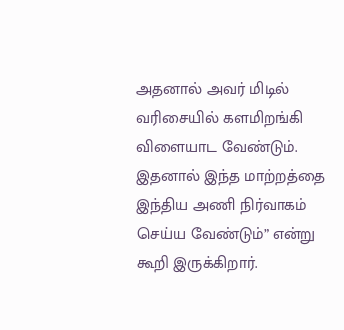அதனால் அவர் மிடில் வரிசையில் களமிறங்கி விளையாட வேண்டும். இதனால் இந்த மாற்றத்தை இந்திய அணி நிர்வாகம் செய்ய வேண்டும்” என்று கூறி இருக்கிறார்.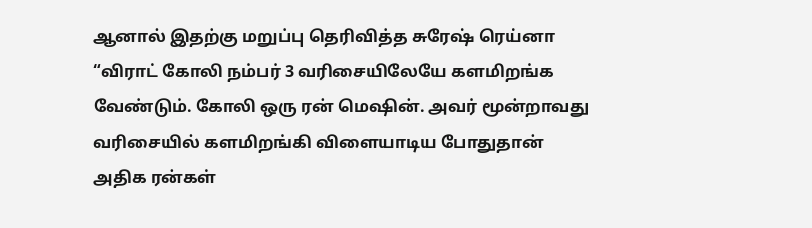ஆனால் இதற்கு மறுப்பு தெரிவித்த சுரேஷ் ரெய்னா “விராட் கோலி நம்பர் 3 வரிசையிலேயே களமிறங்க வேண்டும். கோலி ஒரு ரன் மெஷின். அவர் மூன்றாவது வரிசையில் களமிறங்கி விளையாடிய போதுதான் அதிக ரன்கள்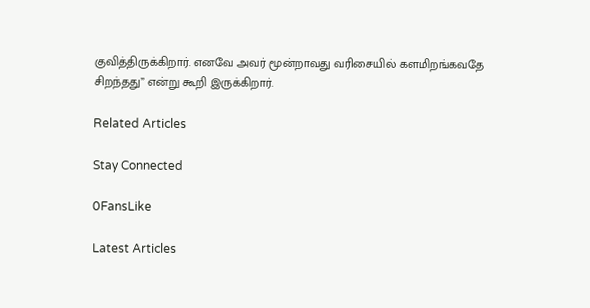குவித்திருக்கிறார். எனவே அவர் மூன்றாவது வரிசையில் களமிறங்கவதே சிறந்தது” என்று கூறி இருக்கிறார்.

Related Articles

Stay Connected

0FansLike

Latest Articles